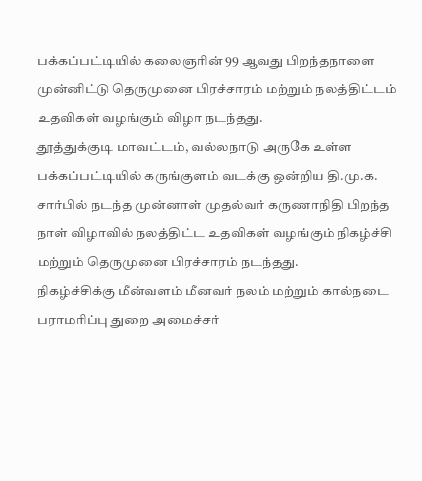பக்கப்பட்டியில் கலைஞரின் 99 ஆவது பிறந்தநாளை முன்னிட்டு தெருமுனை பிரச்சாரம் மற்றும் நலத்திட்டம் உதவிகள் வழங்கும் விழா நடந்தது.
தூத்துக்குடி மாவட்டம், வல்லநாடு அருகே உள்ள பக்கப்பட்டியில் கருங்குளம் வடக்கு ஒன்றிய தி.மு.க. சார்பில் நடந்த முன்னாள் முதல்வர் கருணாநிதி பிறந்த நாள் விழாவில் நலத்திட்ட உதவிகள் வழங்கும் நிகழ்ச்சி மற்றும் தெருமுனை பிரச்சாரம் நடந்தது.
நிகழ்ச்சிக்கு மீன்வளம் மீனவர் நலம் மற்றும் கால்நடை பராமரிப்பு துறை அமைச்சர்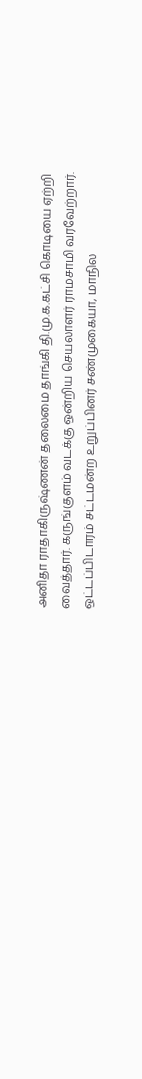அனிதா ராதாகிருஷ்ணன் தலைமை தாங்கி தி.மு.க.கட்சி கொடியை ஏற்றி வைத்தார். கருங்குளம் வடக்கு ஒன்றிய செயலாளர் ராமசாமி வரவேற்றார். ஒட்டப்பிடாரம் சட்டமன்ற உறுப்பினர் சண்முகையா, மாநில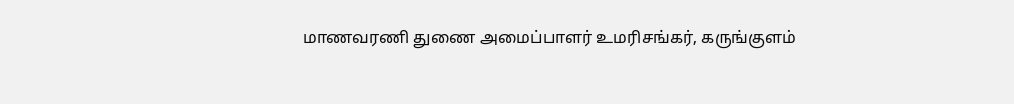மாணவரணி துணை அமைப்பாளர் உமரிசங்கர், கருங்குளம்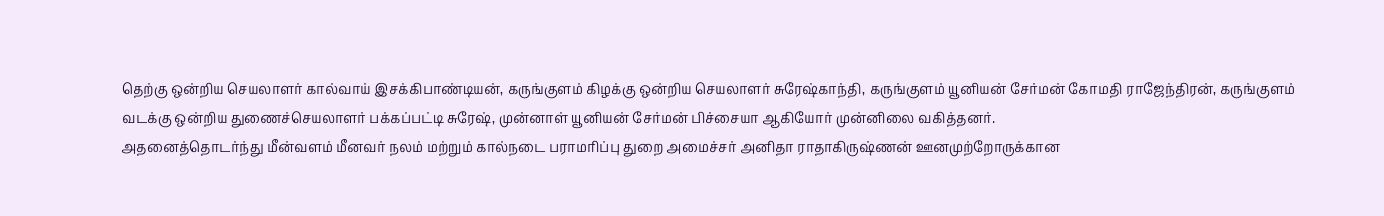தெற்கு ஒன்றிய செயலாளர் கால்வாய் இசக்கிபாண்டியன், கருங்குளம் கிழக்கு ஒன்றிய செயலாளர் சுரேஷ்காந்தி, கருங்குளம் யூனியன் சேர்மன் கோமதி ராஜேந்திரன், கருங்குளம் வடக்கு ஒன்றிய துணைச்செயலாளர் பக்கப்பட்டி சுரேஷ், முன்னாள் யூனியன் சேர்மன் பிச்சையா ஆகியோர் முன்னிலை வகித்தனர்.
அதனைத்தொடர்ந்து மீன்வளம் மீனவர் நலம் மற்றும் கால்நடை பராமரிப்பு துறை அமைச்சர் அனிதா ராதாகிருஷ்ணன் ஊனமுற்றோருக்கான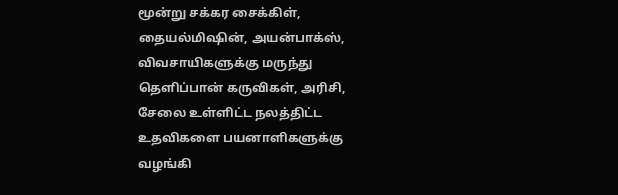மூன்று சக்கர சைக்கிள், தையல்மிஷின், அயன்பாக்ஸ், விவசாயிகளுக்கு மருந்து தெளிப்பான் கருவிகள், அரிசி, சேலை உள்ளிட்ட நலத்திட்ட உதவிகளை பயனாளிகளுக்கு வழங்கி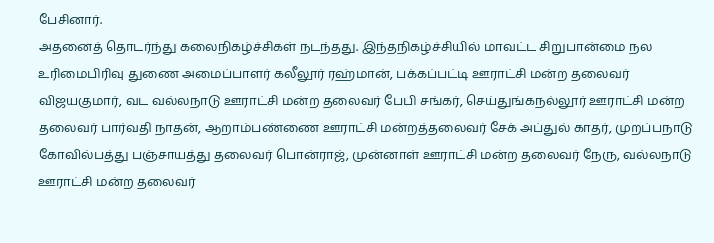பேசினார்.
அதனைத் தொடர்ந்து கலைநிகழ்ச்சிகள் நடந்தது. இந்தநிகழ்ச்சியில் மாவட்ட சிறுபான்மை நல உரிமைபிரிவு துணை அமைப்பாளர் கலீலூர் ரஹ்மான், பக்கப்பட்டி ஊராட்சி மன்ற தலைவர் விஜயகுமார், வட வல்லநாடு ஊராட்சி மன்ற தலைவர் பேபி சங்கர், செய்துங்கநல்லூர் ஊராட்சி மன்ற தலைவர் பார்வதி நாதன், ஆறாம்பண்ணை ஊராட்சி மன்றத்தலைவர் சேக் அப்துல் காதர், முறப்பநாடு கோவில்பத்து பஞ்சாயத்து தலைவர் பொன்ராஜ், முன்னாள் ஊராட்சி மன்ற தலைவர் நேரு, வல்லநாடு ஊராட்சி மன்ற தலைவர்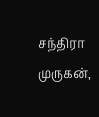சந்திரா முருகன்,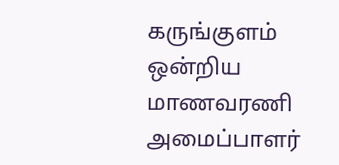கருங்குளம் ஒன்றிய மாணவரணி அமைப்பாளர்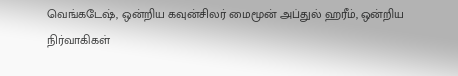வெங்கடேஷ், ஒன்றிய கவுன்சிலர் மைமூன் அப்துல் ஹரீம், ஒன்றிய நிர்வாகிகள்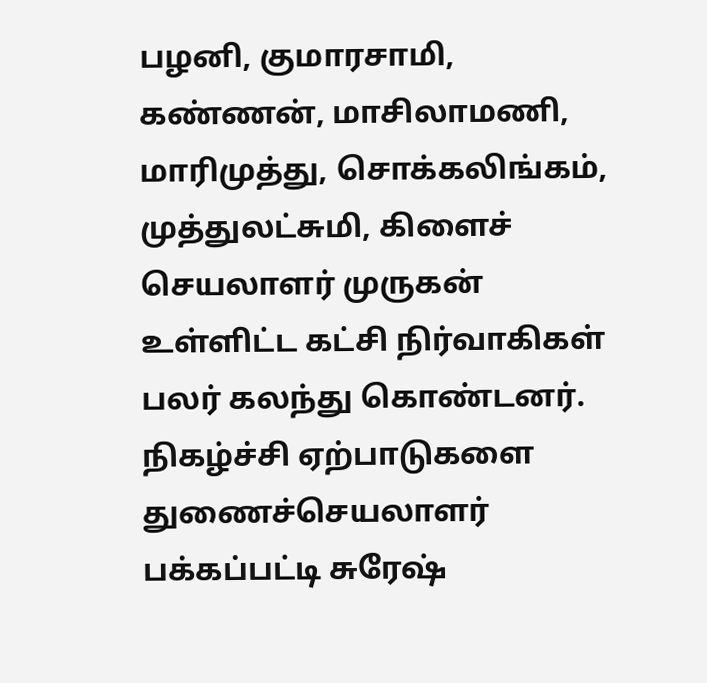பழனி, குமாரசாமி, கண்ணன், மாசிலாமணி, மாரிமுத்து, சொக்கலிங்கம், முத்துலட்சுமி, கிளைச் செயலாளர் முருகன் உள்ளிட்ட கட்சி நிர்வாகிகள் பலர் கலந்து கொண்டனர்.
நிகழ்ச்சி ஏற்பாடுகளை துணைச்செயலாளர் பக்கப்பட்டி சுரேஷ்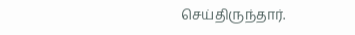செய்திருந்தார்.